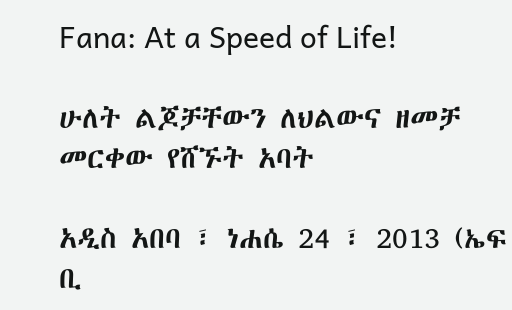Fana: At a Speed of Life!

ሁለት ልጆቻቸውን ለህልውና ዘመቻ መርቀው የሸኙት አባት

አዲስ አበባ ፣ ነሐሴ 24 ፣ 2013 (ኤፍ ቢ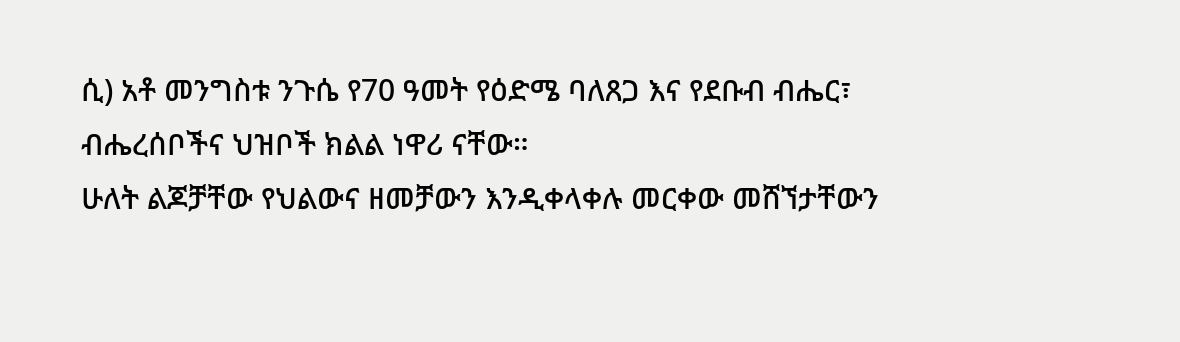ሲ) አቶ መንግስቱ ንጉሴ የ70 ዓመት የዕድሜ ባለጸጋ እና የደቡብ ብሔር፣ ብሔረሰቦችና ህዝቦች ክልል ነዋሪ ናቸው።
ሁለት ልጆቻቸው የህልውና ዘመቻውን እንዲቀላቀሉ መርቀው መሸኘታቸውን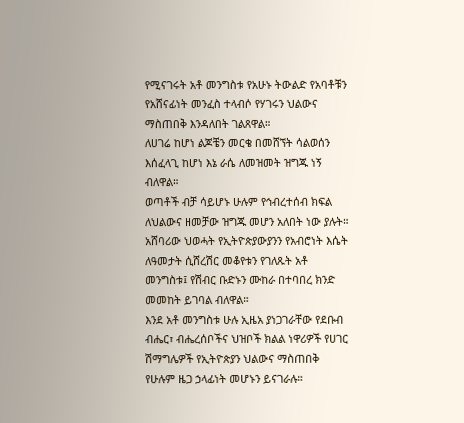የሚናገሩት አቶ መንግስቱ የአሁኑ ትውልድ የአባቶቹን የአሸናፊነት መንፈስ ተላብሶ የሃገሩን ህልውና ማስጠበቅ እንዳለበት ገልጸዋል።
ለሀገሬ ከሆነ ልጆቼን መርቄ በመሸኘት ሳልወሰን እሰፈላጊ ከሆነ እኔ ራሴ ለመዝመት ዝግጁ ነኝ ብለዋል።
ወጣቶች ብቻ ሳይሆኑ ሁሉም የኅብረተሰብ ክፍል ለህልውና ዘመቻው ዝግጁ መሆን አለበት ነው ያሉት።
አሸባሪው ህወሓት የኢትዮጵያውያንን የአብሮነት እሴት ለዓመታት ሲሸረሽር መቆየቱን የገለጹት አቶ መንግስቱ፤ የሽብር ቡድኑን ሙከራ በተባበረ ክንድ መመከት ይገባል ብለዋል።
እንደ አቶ መንግስቱ ሁሉ ኢዜአ ያነጋገራቸው የደቡብ ብሔር፣ ብሔረሰቦችና ህዝቦች ክልል ነዋሪዎች የሀገር ሽማግሌዎች የኢትዮጵያን ህልውና ማስጠበቅ የሁሉም ዜጋ ኃላፊነት መሆኑን ይናገራሉ።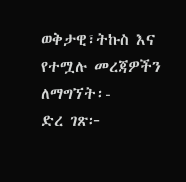ወቅታዊ፣ትኩስ እና የተሟሉ መረጃዎችን ለማግኘት፡-
ድረ ገጽ፦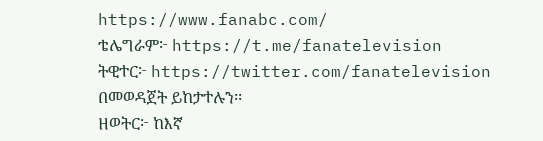https://www.fanabc.com/
ቴሌግራም፦ https://t.me/fanatelevision
ትዊተር፦ https://twitter.com/fanatelevision በመወዳጀት ይከታተሉን፡፡
ዘወትር፦ ከእኛ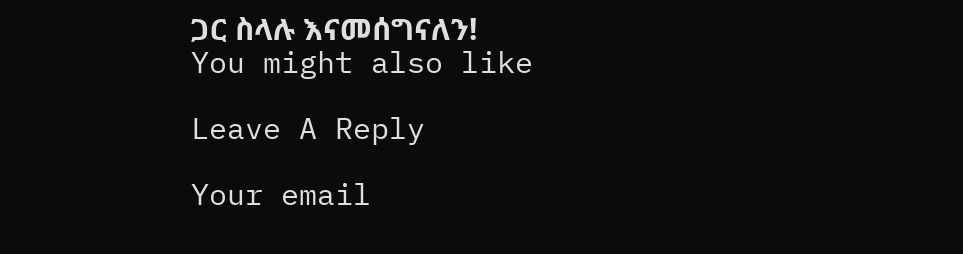ጋር ስላሉ እናመሰግናለን!
You might also like

Leave A Reply

Your email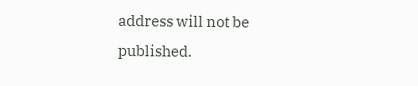address will not be published.